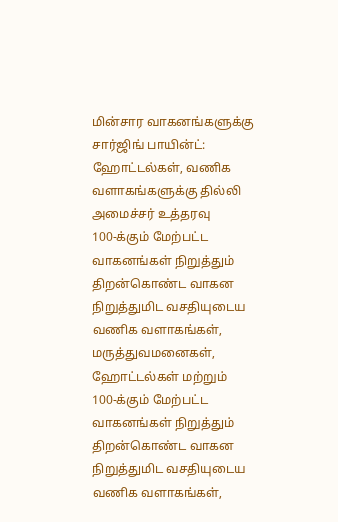மின்சார வாகனங்களுக்கு சார்ஜிங் பாயின்ட்: ஹோட்டல்கள், வணிக வளாகங்களுக்கு தில்லி அமைச்சர் உத்தரவு
100-க்கும் மேற்பட்ட வாகனங்கள் நிறுத்தும் திறன்கொண்ட வாகன நிறுத்துமிட வசதியுடைய வணிக வளாகங்கள், மருத்துவமனைகள், ஹோட்டல்கள் மற்றும்
100-க்கும் மேற்பட்ட வாகனங்கள் நிறுத்தும் திறன்கொண்ட வாகன நிறுத்துமிட வசதியுடைய வணிக வளாகங்கள்,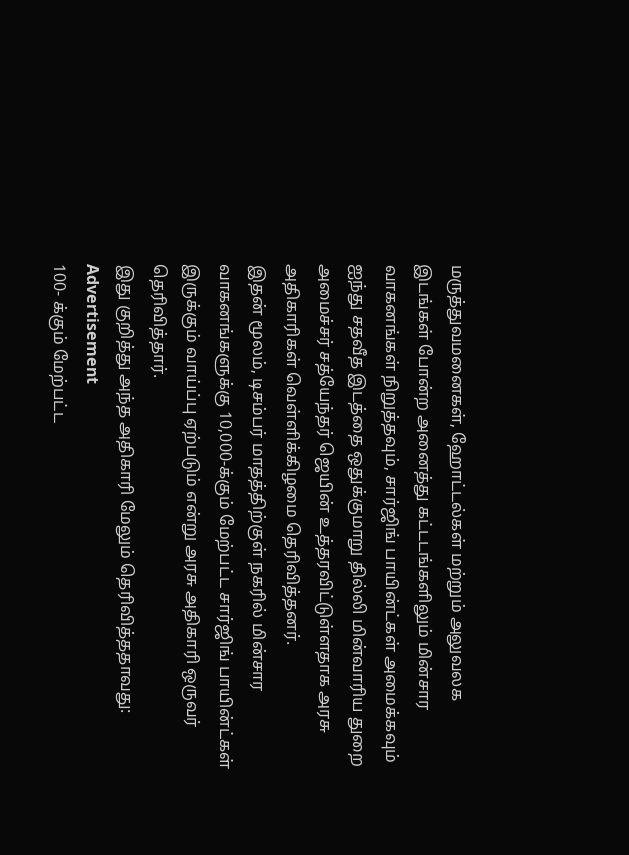மருத்துவமனைகள், ஹோட்டல்கள் மற்றும் அலுவலக இடங்கள் போன்ற அனைத்து கட்டடங்களிலும் மின்சார வாகனங்கள் நிறுத்தவும், சார்ஜிங் பாயின்ட்கள் அமைக்கவும் ஐந்து சதவீத இடத்தை ஒதுக்குமாறு தில்லி மின்வாரிய துறை அமைச்சர் சத்யேந்தர் ஜெயின் உத்தரவிட்டுள்ளதாக அரசு அதிகாரிகள் வெள்ளிக்கிழமை தெரிவித்தனர்.
இதன் மூலம், டிசம்பர் மாதத்திற்குள் நகரில் மின்சார வாகனங்களுக்கு 10,000-க்கும் மேற்பட்ட சார்ஜிங் பாயின்ட்கள் இருக்கும் வாய்ப்பு ஏற்படும் என்று அரசு அதிகாரி ஒருவர் தெரிவித்தார்.
இது குறித்து அந்த அதிகாரி மேலும் தெரிவித்ததாவது:
Advertisement
100- க்கும் மேற்பட்ட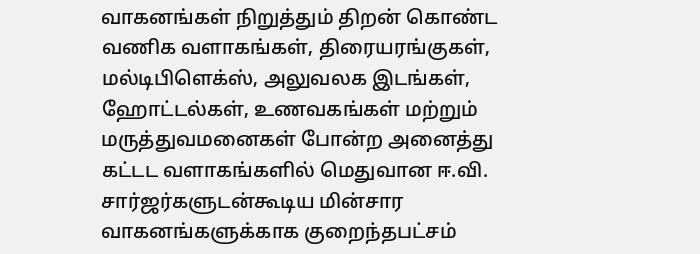வாகனங்கள் நிறுத்தும் திறன் கொண்ட வணிக வளாகங்கள், திரையரங்குகள், மல்டிபிளெக்ஸ், அலுவலக இடங்கள், ஹோட்டல்கள், உணவகங்கள் மற்றும் மருத்துவமனைகள் போன்ற அனைத்து கட்டட வளாகங்களில் மெதுவான ஈ.வி. சார்ஜர்களுடன்கூடிய மின்சார வாகனங்களுக்காக குறைந்தபட்சம்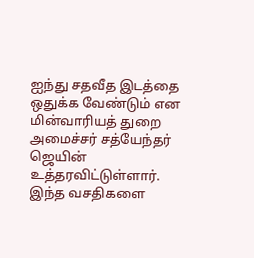ஐந்து சதவீத இடத்தை ஒதுக்க வேண்டும் என மின்வாரியத் துறை அமைச்சர் சத்யேந்தர் ஜெயின் உத்தரவிட்டுள்ளார். இந்த வசதிகளை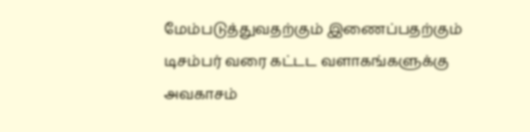மேம்படுத்துவதற்கும் இணைப்பதற்கும் டிசம்பர் வரை கட்டட வளாகங்களுக்கு அவகாசம்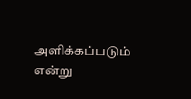அளிக்கப்படும் என்று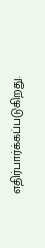எதிர்பார்க்கப்படுகிறது.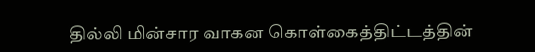தில்லி மின்சார வாகன கொள்கைத்திட்டத்தின்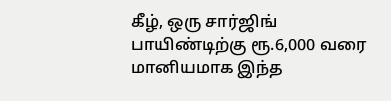கீழ், ஒரு சார்ஜிங் பாயிண்டிற்கு ரூ.6,000 வரை மானியமாக இந்த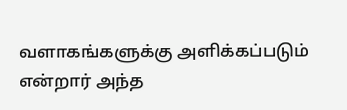வளாகங்களுக்கு அளிக்கப்படும் என்றார் அந்த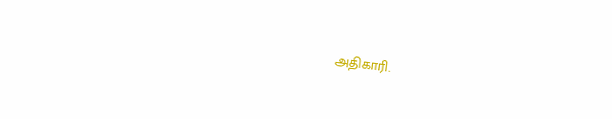அதிகாரி.